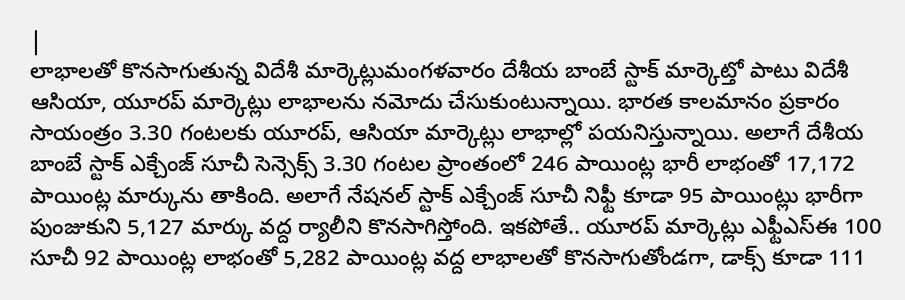|
లాభాలతో కొనసాగుతున్న విదేశీ మార్కెట్లుమంగళవారం దేశీయ బాంబే స్టాక్ మార్కెట్తో పాటు విదేశీ ఆసియా, యూరప్ మార్కెట్లు లాభాలను నమోదు చేసుకుంటున్నాయి. భారత కాలమానం ప్రకారం సాయంత్రం 3.30 గంటలకు యూరప్, ఆసియా మార్కెట్లు లాభాల్లో పయనిస్తున్నాయి. అలాగే దేశీయ బాంబే స్టాక్ ఎక్చేంజ్ సూచీ సెన్సెక్స్ 3.30 గంటల ప్రాంతంలో 246 పాయింట్ల భారీ లాభంతో 17,172 పాయింట్ల మార్కును తాకింది. అలాగే నేషనల్ స్టాక్ ఎక్చేంజ్ సూచీ నిఫ్టీ కూడా 95 పాయింట్లు భారీగా పుంజుకుని 5,127 మార్కు వద్ద ర్యాలీని కొనసాగిస్తోంది. ఇకపోతే.. యూరప్ మార్కెట్లు ఎఫ్టీఎస్ఈ 100 సూచీ 92 పాయింట్ల లాభంతో 5,282 పాయింట్ల వద్ద లాభాలతో కొనసాగుతోండగా, డాక్స్ కూడా 111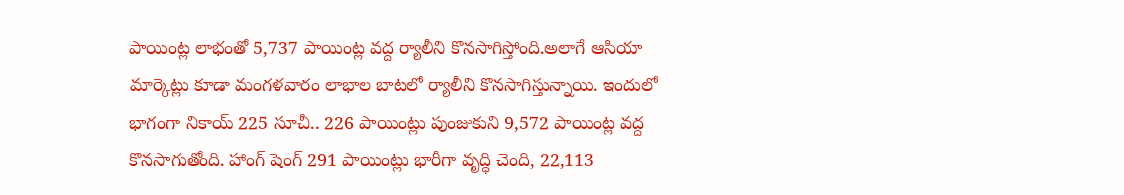పాయింట్ల లాభంతో 5,737 పాయింట్ల వద్ద ర్యాలీని కొనసాగిస్తోంది.అలాగే ఆసియా మార్కెట్లు కూడా మంగళవారం లాభాల బాటలో ర్యాలీని కొనసాగిస్తున్నాయి. ఇందులో భాగంగా నికాయ్ 225 సూచీ.. 226 పాయింట్లు పుంజుకుని 9,572 పాయింట్ల వద్ద కొనసాగుతోంది. హాంగ్ షెంగ్ 291 పాయింట్లు భారీగా వృద్ధి చెంది, 22,113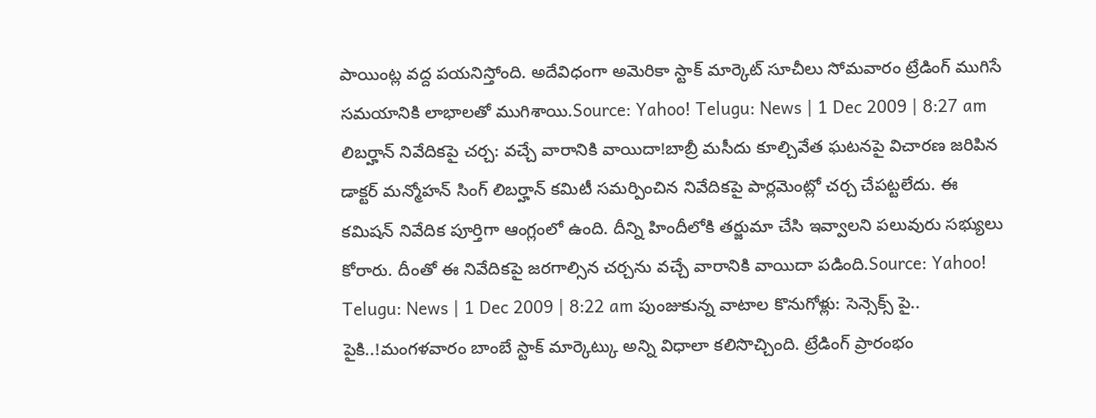పాయింట్ల వద్ద పయనిస్తోంది. అదేవిధంగా అమెరికా స్టాక్ మార్కెట్ సూచీలు సోమవారం ట్రేడింగ్ ముగిసే సమయానికి లాభాలతో ముగిశాయి.Source: Yahoo! Telugu: News | 1 Dec 2009 | 8:27 am లిబర్హాన్ నివేదికపై చర్చ: వచ్చే వారానికి వాయిదా!బాబ్రీ మసీదు కూల్చివేత ఘటనపై విచారణ జరిపిన డాక్టర్ మన్మోహన్ సింగ్ లిబర్హాన్ కమిటీ సమర్పించిన నివేదికపై పార్లమెంట్లో చర్చ చేపట్టలేదు. ఈ కమిషన్ నివేదిక పూర్తిగా ఆంగ్లంలో ఉంది. దీన్ని హిందీలోకి తర్జుమా చేసి ఇవ్వాలని పలువురు సభ్యులు కోరారు. దీంతో ఈ నివేదికపై జరగాల్సిన చర్చను వచ్చే వారానికి వాయిదా పడింది.Source: Yahoo! Telugu: News | 1 Dec 2009 | 8:22 am పుంజుకున్న వాటాల కొనుగోళ్లు: సెన్సెక్స్ పై.. పైకి..!మంగళవారం బాంబే స్టాక్ మార్కెట్కు అన్ని విధాలా కలిసొచ్చింది. ట్రేడింగ్ ప్రారంభం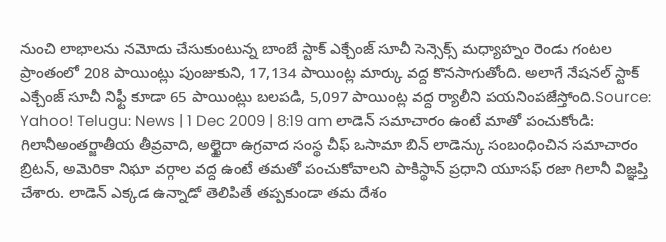నుంచి లాభాలను నమోదు చేసుకుంటున్న బాంబే స్టాక్ ఎక్చేంజ్ సూచీ సెన్సెక్స్ మధ్యాహ్నం రెండు గంటల ప్రాంతంలో 208 పాయింట్లు పుంజుకుని, 17,134 పాయింట్ల మార్కు వద్ద కొనసాగుతోంది. అలాగే నేషనల్ స్టాక్ ఎక్చేంజ్ సూచీ నిఫ్టీ కూడా 65 పాయింట్లు బలపడి, 5,097 పాయింట్ల వద్ద ర్యాలీని పయనింపజేస్తోంది.Source: Yahoo! Telugu: News | 1 Dec 2009 | 8:19 am లాడెన్ సమాచారం ఉంటే మాతో పంచుకోండి: గిలానీఅంతర్జాతీయ తీవ్రవాది, అల్ఖైదా ఉగ్రవాద సంస్థ చీఫ్ ఒసామా బిన్ లాడెన్కు సంబంధించిన సమాచారం బ్రిటన్, అమెరికా నిఘా వర్గాల వద్ద ఉంటే తమతో పంచుకోవాలని పాకిస్థాన్ ప్రధాని యూసఫ్ రజా గిలానీ విజ్ఞప్తి చేశారు. లాడెన్ ఎక్కడ ఉన్నాడో తెలిపితే తప్పకుండా తమ దేశం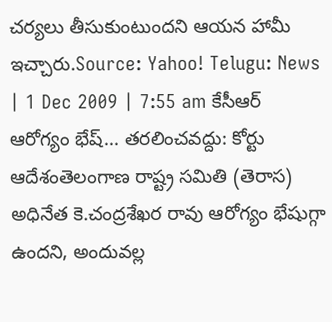చర్యలు తీసుకుంటుందని ఆయన హామీ ఇచ్చారు.Source: Yahoo! Telugu: News | 1 Dec 2009 | 7:55 am కేసీఆర్ ఆరోగ్యం భేష్... తరలించవద్దు: కోర్టు ఆదేశంతెలంగాణ రాష్ట్ర సమితి (తెరాస) అధినేత కె.చంద్రశేఖర రావు ఆరోగ్యం భేషుగ్గా ఉందని, అందువల్ల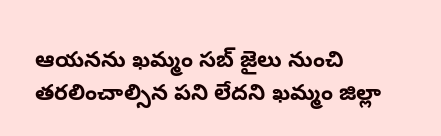ఆయనను ఖమ్మం సబ్ జైలు నుంచి తరలించాల్సిన పని లేదని ఖమ్మం జిల్లా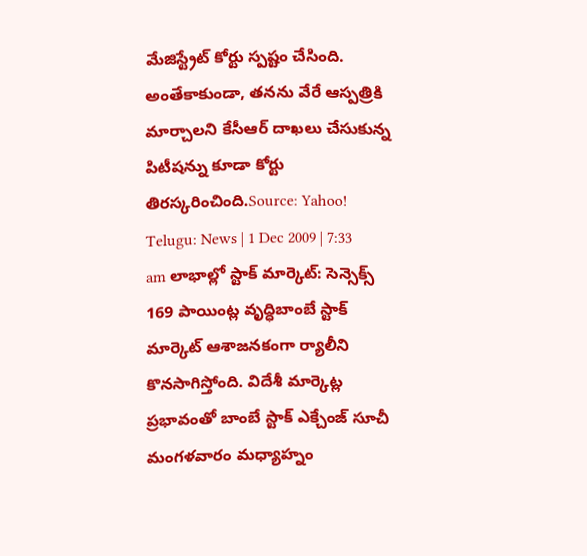మేజిస్ట్రేట్ కోర్టు స్పష్టం చేసింది. అంతేకాకుండా, తనను వేరే ఆస్పత్రికి మార్చాలని కేసీఆర్ దాఖలు చేసుకున్న పిటీషన్ను కూడా కోర్టు తిరస్కరించింది.Source: Yahoo! Telugu: News | 1 Dec 2009 | 7:33 am లాభాల్లో స్టాక్ మార్కెట్: సెన్సెక్స్ 169 పాయింట్ల వృద్ధిబాంబే స్టాక్ మార్కెట్ ఆశాజనకంగా ర్యాలీని కొనసాగిస్తోంది. విదేశీ మార్కెట్ల ప్రభావంతో బాంబే స్టాక్ ఎక్చేంజ్ సూచీ మంగళవారం మధ్యాహ్నం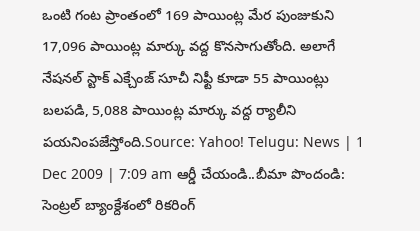ఒంటి గంట ప్రాంతంలో 169 పాయింట్ల మేర పుంజుకుని 17,096 పాయింట్ల మార్కు వద్ద కొనసాగుతోంది. అలాగే నేషనల్ స్టాక్ ఎక్చేంజ్ సూచీ నిఫ్టీ కూడా 55 పాయింట్లు బలపడి, 5,088 పాయింట్ల మార్కు వద్ద ర్యాలీని పయనింపజేస్తోంది.Source: Yahoo! Telugu: News | 1 Dec 2009 | 7:09 am ఆర్డీ చేయండి..బీమా పొందండి: సెంట్రల్ బ్యాంక్దేశంలో రికరింగ్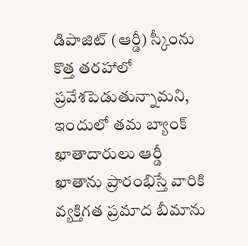డిపాజిట్ (ఆర్డీ) స్కీంను కొత్త తరహాలో ప్రవేశపెడుతున్నామని, ఇందులో తమ బ్యాంక్ ఖాతాదారులు ఆర్డీ ఖాతాను ప్రారంభిస్తే వారికి వ్యక్తిగత ప్రమాద బీమాను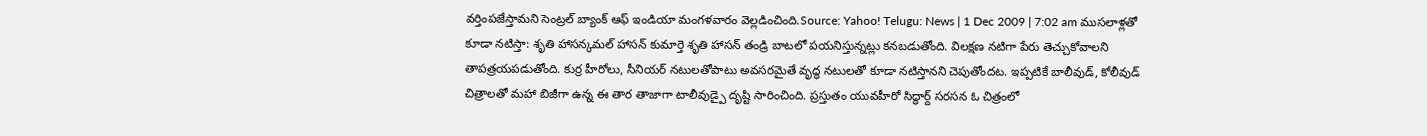వర్తింపజేస్తామని సెంట్రల్ బ్యాంక్ ఆఫ్ ఇండియా మంగళవారం వెల్లడించింది.Source: Yahoo! Telugu: News | 1 Dec 2009 | 7:02 am ముసలాళ్లతో కూడా నటిస్తా: శృతి హాసన్కమల్ హాసన్ కుమార్తె శృతి హాసన్ తండ్రి బాటలో పయనిస్తున్నట్లు కనబడుతోంది. విలక్షణ నటిగా పేరు తెచ్చుకోవాలని తాపత్రయపడుతోంది. కుర్ర హీరోలు, సీనియర్ నటులతోపాటు అవసరమైతే వృద్ధ నటులతో కూడా నటిస్తానని చెపుతోందట. ఇప్పటికే బాలీవుడ్, కోలీవుడ్ చిత్రాలతో మహా బిజీగా ఉన్న ఈ తార తాజాగా టాలీవుడ్పై దృష్టి సారించింది. ప్రస్తుతం యువహీరో సిద్ధార్ద్ సరసన ఓ చిత్రంలో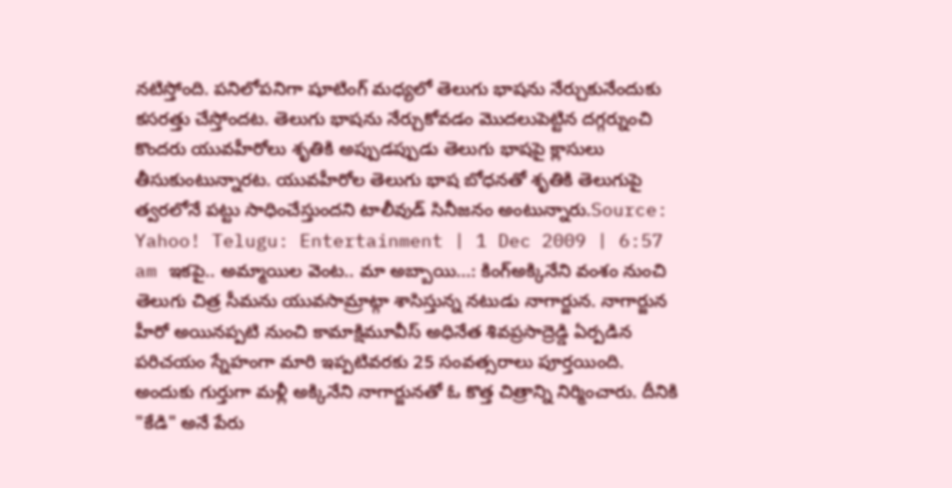నటిస్తోంది. పనిలోపనిగా షూటింగ్ మధ్యలో తెలుగు భాషను నేర్చుకునేందుకు కసరత్తు చేస్తోందట. తెలుగు భాషను నేర్చుకోవడం మొదలుపెట్టిన దగ్గర్నుంచి కొందరు యువహీరోలు శృతికి అప్పుడప్పుడు తెలుగు భాషపై క్లాసులు తీసుకుంటున్నారట. యువహీరోల తెలుగు భాష బోధనతో శృతికి తెలుగుపై త్వరలోనే పట్టు సాధించేస్తుందని టాలీవుడ్ సినీజనం అంటున్నారు.Source: Yahoo! Telugu: Entertainment | 1 Dec 2009 | 6:57 am ఇకపై.. అమ్మాయిల వెంట.. మా అబ్బాయి...: కింగ్అక్కినేని వంశం నుంచి తెలుగు చిత్ర సీమను యువసామ్రాట్గా శాసిస్తున్న నటుడు నాగార్జున. నాగార్జున హీరో అయినప్పటి నుంచి కామాక్షిమూవీస్ అధినేత శివప్రసాద్రెడ్డి ఏర్పడిన పరిచయం స్నేహంగా మారి ఇప్పటివరకు 25 సంవత్సరాలు పూర్తయింది. అందుకు గుర్తుగా మళ్లీ అక్కినేని నాగార్జునతో ఓ కొత్త చిత్రాన్ని నిర్మించారు. దీనికి "కేడి" అనే పేరు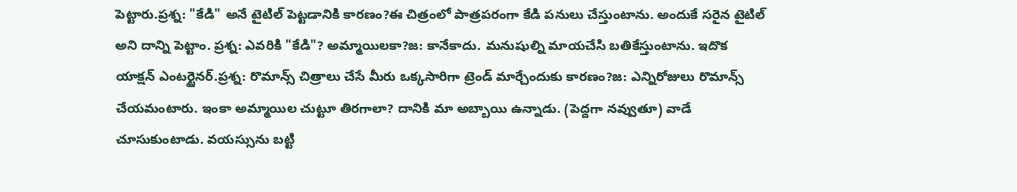పెట్టారు.ప్రశ్న: "కేడి" అనే టైటిల్ పెట్టడానికి కారణం?ఈ చిత్రంలో పాత్రపరంగా కేడి పనులు చేస్తుంటాను. అందుకే సరైన టైటిల్ అని దాన్ని పెట్టాం. ప్రశ్న: ఎవరికి "కేడి"? అమ్మాయిలకా?జ: కానేకాదు. మనుషుల్ని మాయచేసి బతికేస్తుంటాను. ఇదొక యాక్షన్ ఎంటర్టైనర్.ప్రశ్న: రొమాన్స్ చిత్రాలు చేసే మీరు ఒక్కసారిగా ట్రెండ్ మార్చేందుకు కారణం?జ: ఎన్నిరోజులు రొమాన్స్ చేయమంటారు. ఇంకా అమ్మాయిల చుట్టూ తిరగాలా? దానికి మా అబ్బాయి ఉన్నాడు. (పెద్దగా నవ్వుతూ) వాడే చూసుకుంటాడు. వయస్సును బట్టి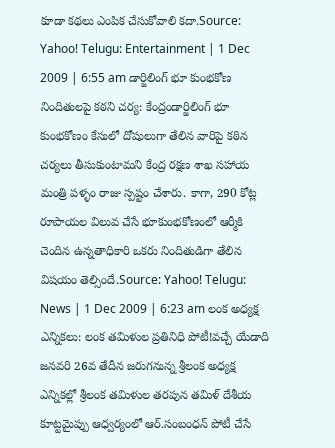కూడా కథలు ఎంపిక చేసుకోవాలి కదా.Source: Yahoo! Telugu: Entertainment | 1 Dec 2009 | 6:55 am డార్జిలింగ్ భూ కుంభకోణ నిందితులపై కఠని చర్య: కేంద్రండార్జిలింగ్ భూ కుంభకోణం కేసులో దోషులుగా తేలిన వారిపై కఠిన చర్యలు తీసుకుంటామని కేంద్ర రక్షణ శాఖ సహాయ మంత్రి పళ్ళం రాజు స్పష్టం చేశారు. కాగా, 290 కోట్ల రూపాయల విలువ చేసే భూకుంభకోణంలో ఆర్మీకి చెందిన ఉన్నతాధికారి ఒకరు నిందితుడిగా తేలిన విషయం తెల్సిందే.Source: Yahoo! Telugu: News | 1 Dec 2009 | 6:23 am లంక అధ్యక్ష ఎన్నికలు: లంక తమిళుల ప్రతినిధి పోటీ!వచ్చే యేడాది జనవరి 26వ తేదీన జరుగనున్న శ్రీలంక అధ్యక్ష ఎన్నికల్లో శ్రీలంక తమిళుల తరపున తమిళ్ దేశీయ కూట్టమైప్పు ఆధ్వర్యంలో ఆర్.సంబంధన్ పోటీ చేసే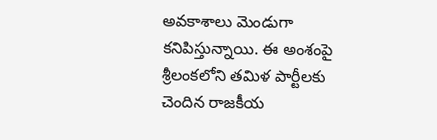అవకాశాలు మెండుగా కనిపిస్తున్నాయి. ఈ అంశంపై శ్రీలంకలోని తమిళ పార్టీలకు చెందిన రాజకీయ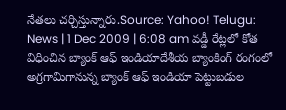నేతలు చర్చిస్తున్నారు.Source: Yahoo! Telugu: News | 1 Dec 2009 | 6:08 am వడ్డీ రేట్లలో కోత విధించిన బ్యాంక్ ఆఫ్ ఇండియాదేశీయ బ్యాంకింగ్ రంగంలో అగ్రగామిగానున్న బ్యాంక్ ఆఫ్ ఇండియా పెట్టుబడుల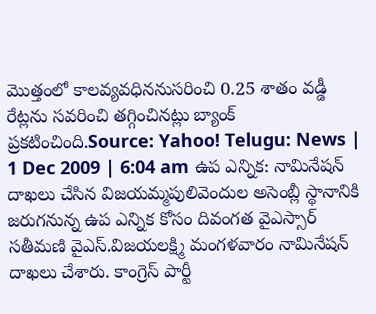మొత్తంలో కాలవ్యవధిననుసరించి 0.25 శాతం వడ్డీ రేట్లను సవరించి తగ్గించినట్లు బ్యాంక్ ప్రకటించింది.Source: Yahoo! Telugu: News | 1 Dec 2009 | 6:04 am ఉప ఎన్నిక: నామినేషన్ దాఖలు చేసిన విజయమ్మపులివెందుల అసెంబ్లీ స్థానానికి జరుగనున్న ఉప ఎన్నిక కోసం దివంగత వైఎస్సార్ సతీమణి వైఎస్.విజయలక్ష్మి మంగళవారం నామినేషన్ దాఖలు చేశారు. కాంగ్రెస్ పార్టీ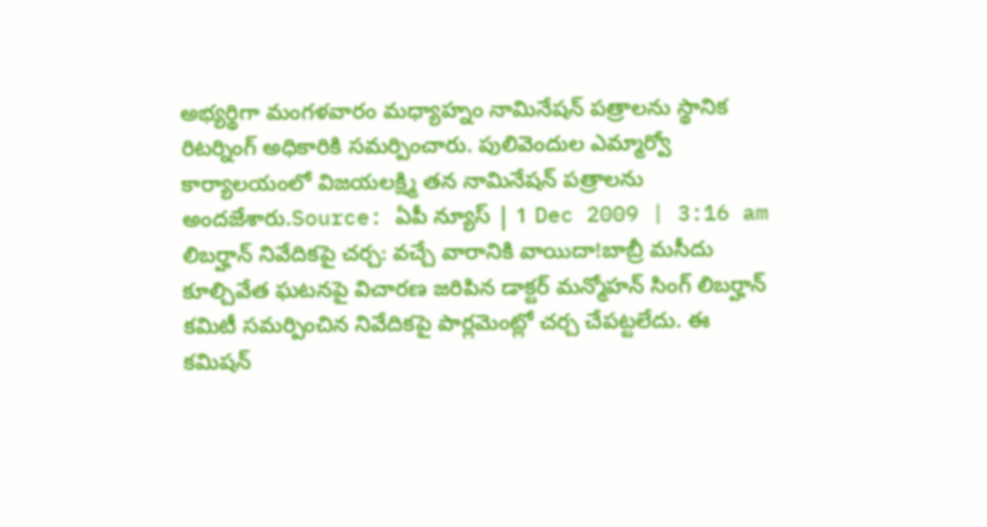అభ్యర్థిగా మంగళవారం మధ్యాహ్నం నామినేషన్ పత్రాలను స్థానిక రిటర్నింగ్ అధికారికి సమర్పించారు. పులివెందుల ఎమ్మార్వో కార్యాలయంలో విజయలక్ష్మి తన నామినేషన్ పత్రాలను అందజేశారు.Source: ఏపీ న్యూస్ | 1 Dec 2009 | 3:16 am లిబర్హాన్ నివేదికపై చర్చ: వచ్చే వారానికి వాయిదా!బాబ్రీ మసీదు కూల్చివేత ఘటనపై విచారణ జరిపిన డాక్టర్ మన్మోహన్ సింగ్ లిబర్హాన్ కమిటీ సమర్పించిన నివేదికపై పార్లమెంట్లో చర్చ చేపట్టలేదు. ఈ కమిషన్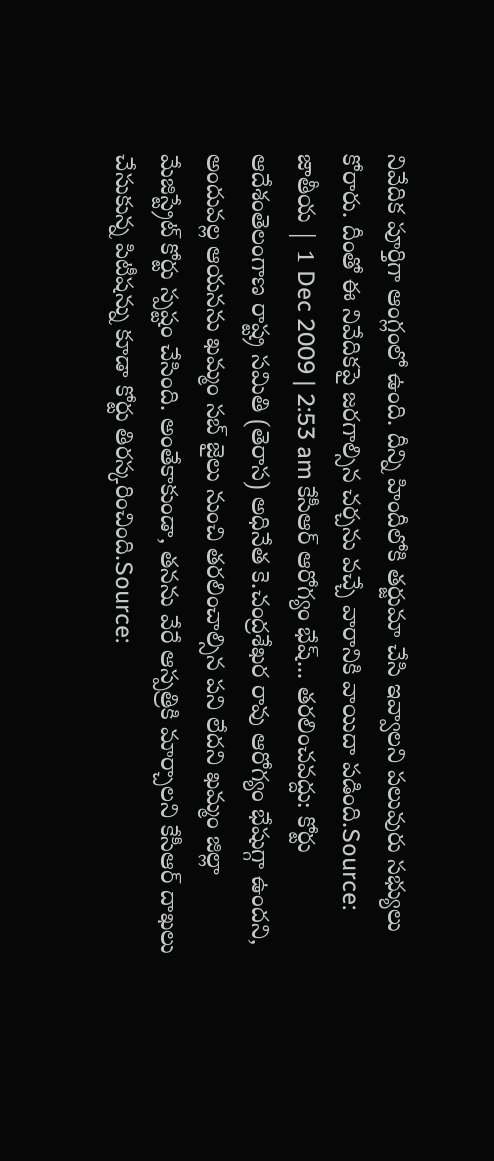నివేదిక పూర్తిగా ఆంగ్లంలో ఉంది. దీన్ని హిందీలోకి తర్జుమా చేసి ఇవ్వాలని పలువురు సభ్యులు కోరారు. దీంతో ఈ నివేదికపై జరగాల్సిన చర్చను వచ్చే వారానికి వాయిదా పడింది.Source: జాతీయ | 1 Dec 2009 | 2:53 am కేసీఆర్ ఆరోగ్యం భేష్... తరలించవద్దు: కోర్టు ఆదేశంతెలంగాణ రాష్ట్ర సమితి (తెరాస) అధినేత కె.చంద్రశేఖర రావు ఆరోగ్యం భేషుగ్గా ఉందని, అందువల్ల ఆయనను ఖమ్మం సబ్ జైలు నుంచి తరలించాల్సిన పని లేదని ఖమ్మం జిల్లా మేజిస్ట్రేట్ కోర్టు స్పష్టం చేసింది. అంతేకాకుండా, తనను వేరే ఆస్పత్రికి మార్చాలని కేసీఆర్ దాఖలు చేసుకున్న పిటీషన్ను కూడా కోర్టు తిరస్కరించింది.Source: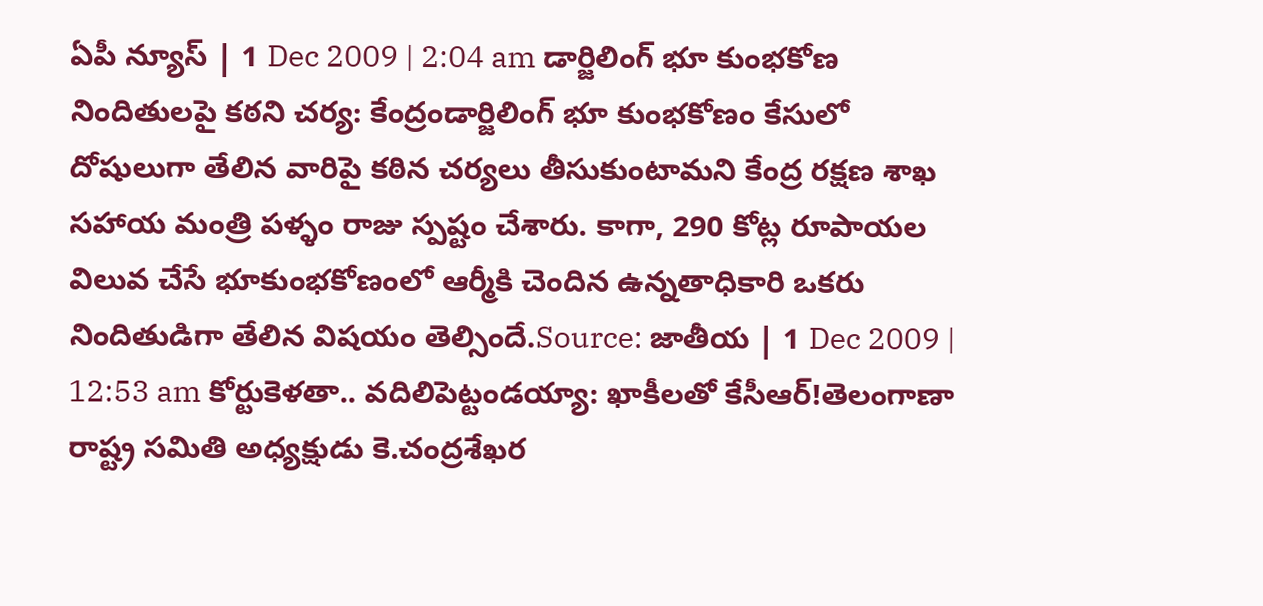ఏపీ న్యూస్ | 1 Dec 2009 | 2:04 am డార్జిలింగ్ భూ కుంభకోణ నిందితులపై కఠని చర్య: కేంద్రండార్జిలింగ్ భూ కుంభకోణం కేసులో దోషులుగా తేలిన వారిపై కఠిన చర్యలు తీసుకుంటామని కేంద్ర రక్షణ శాఖ సహాయ మంత్రి పళ్ళం రాజు స్పష్టం చేశారు. కాగా, 290 కోట్ల రూపాయల విలువ చేసే భూకుంభకోణంలో ఆర్మీకి చెందిన ఉన్నతాధికారి ఒకరు నిందితుడిగా తేలిన విషయం తెల్సిందే.Source: జాతీయ | 1 Dec 2009 | 12:53 am కోర్టుకెళతా.. వదిలిపెట్టండయ్యా: ఖాకీలతో కేసీఆర్!తెలంగాణా రాష్ట్ర సమితి అధ్యక్షుడు కె.చంద్రశేఖర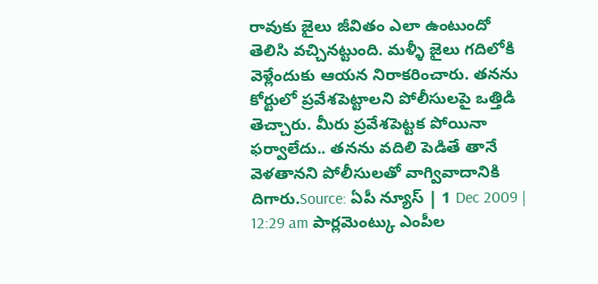రావుకు జైలు జీవితం ఎలా ఉంటుందో తెలిసి వచ్చినట్టుంది. మళ్ళీ జైలు గదిలోకి వెళ్లేందుకు ఆయన నిరాకరించారు. తనను కోర్టులో ప్రవేశపెట్టాలని పోలీసులపై ఒత్తిడి తెచ్చారు. మీరు ప్రవేశపెట్టక పోయినా ఫర్వాలేదు.. తనను వదిలి పెడితే తానే వెళతానని పోలీసులతో వాగ్వివాదానికి దిగారు.Source: ఏపీ న్యూస్ | 1 Dec 2009 | 12:29 am పార్లమెంట్కు ఎంపీల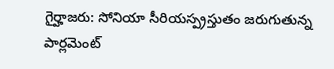గైర్హాజరు: సోనియా సీరియస్ప్రస్తుతం జరుగుతున్న పార్లమెంట్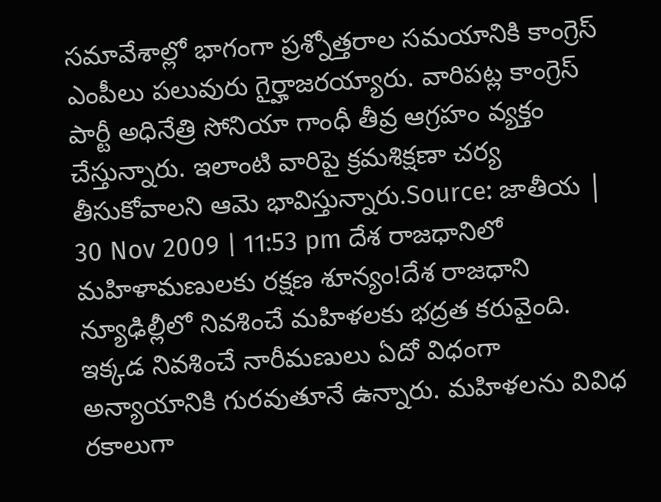సమావేశాల్లో భాగంగా ప్రశ్నోత్తరాల సమయానికి కాంగ్రెస్ ఎంపీలు పలువురు గైర్హాజరయ్యారు. వారిపట్ల కాంగ్రెస్ పార్టీ అధినేత్రి సోనియా గాంధీ తీవ్ర ఆగ్రహం వ్యక్తం చేస్తున్నారు. ఇలాంటి వారిపై క్రమశిక్షణా చర్య తీసుకోవాలని ఆమె భావిస్తున్నారు.Source: జాతీయ | 30 Nov 2009 | 11:53 pm దేశ రాజధానిలో మహిళామణులకు రక్షణ శూన్యం!దేశ రాజధాని న్యూఢిల్లీలో నివశించే మహిళలకు భద్రత కరువైంది. ఇక్కడ నివశించే నారీమణులు ఏదో విధంగా అన్యాయానికి గురవుతూనే ఉన్నారు. మహిళలను వివిధ రకాలుగా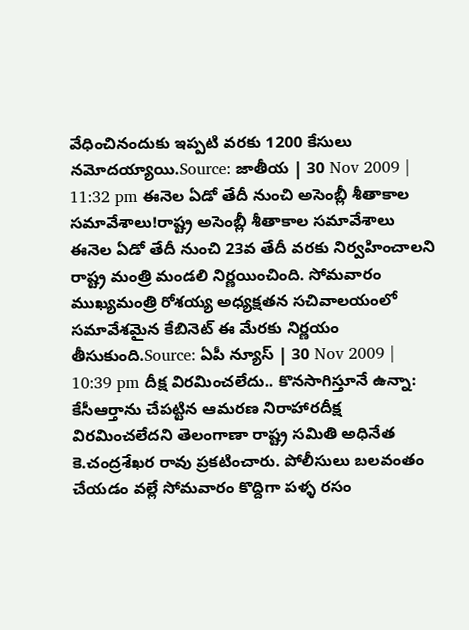వేధించినందుకు ఇప్పటి వరకు 1200 కేసులు నమోదయ్యాయి.Source: జాతీయ | 30 Nov 2009 | 11:32 pm ఈనెల ఏడో తేదీ నుంచి అసెంబ్లీ శీతాకాల సమావేశాలు!రాష్ట్ర అసెంబ్లీ శీతాకాల సమావేశాలు ఈనెల ఏడో తేదీ నుంచి 23వ తేదీ వరకు నిర్వహించాలని రాష్ట్ర మంత్రి మండలి నిర్ణయించింది. సోమవారం ముఖ్యమంత్రి రోశయ్య అధ్యక్షతన సచివాలయంలో సమావేశమైన కేబినెట్ ఈ మేరకు నిర్ణయం తీసుకుంది.Source: ఏపీ న్యూస్ | 30 Nov 2009 | 10:39 pm దీక్ష విరమించలేదు.. కొనసాగిస్తూనే ఉన్నా: కేసీఆర్తాను చేపట్టిన ఆమరణ నిరాహారదీక్ష విరమించలేదని తెలంగాణా రాష్ట్ర సమితి అధినేత కె.చంద్రశేఖర రావు ప్రకటించారు. పోలీసులు బలవంతం చేయడం వల్లే సోమవారం కొద్దిగా పళ్ళ రసం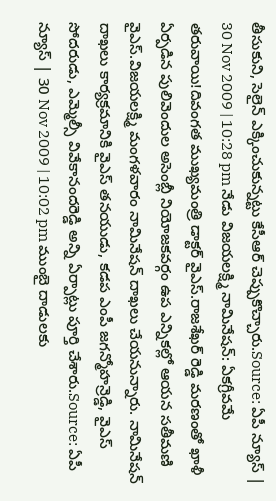తీసుకుని, సెలైన్ ఎక్కించుకున్నట్టు కేసీఆర్ చెప్పుకొచ్చారు.Source: ఏపీ న్యూస్ | 30 Nov 2009 | 10:28 pm నేడు విజయలక్ష్మి నామినేషన్: ఏకగ్రీవమే తరువాయి!దివంగత ముఖ్యమంత్రి డాక్టర్ వైఎస్.రాజశేఖర్ రెడ్డి మరణంతో ఖాళీ ఏర్పడిన పులివెందుల అసెంబ్లీ నియోజకవర్గం ఉప ఎన్నికల్లో ఆయన సతీమణి వైఎస్.విజయలక్ష్మి మంగళవారం నామినేషన్ దాఖలు చేయనున్నారు. నామినేషన్ దాఖలు కార్యక్రమానికి వైఎస్ తనయుడు, కడప ఎంపీ జగన్మోహన్రెడ్డి, వైఎస్ సోదరుడు, ఎమ్మెల్సీ వివేకానందరెడ్డి అన్ని ఏర్పాట్లు పూర్తి చేశారు.Source: ఏపీ న్యూస్ | 30 Nov 2009 | 10:02 pm ముంబై దాడులకు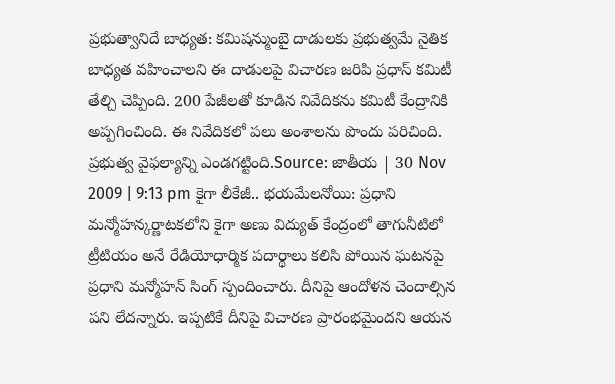ప్రభుత్వానిదే బాధ్యత: కమిషన్ముంబై దాడులకు ప్రభుత్వమే నైతిక బాధ్యత వహించాలని ఈ దాడులపై విచారణ జరిపి ప్రధాస్ కమిటీ తేల్చి చెప్పింది. 200 పేజీలతో కూడిన నివేదికను కమిటీ కేంద్రానికి అప్పగించింది. ఈ నివేదికలో పలు అంశాలను పొందు పరిచింది. ప్రభుత్వ వైఫల్యాన్ని ఎండగట్టింది.Source: జాతీయ | 30 Nov 2009 | 9:13 pm కైగా లీకేజీ.. భయమేలనోయి: ప్రధాని మన్మోహన్కర్ణాటకలోని కైగా అణు విద్యుత్ కేంద్రంలో తాగునీటిలో ట్రీటియం అనే రేడియోధార్మిక పదార్థాలు కలిసి పోయిన ఘటనపై ప్రధాని మన్మోహన్ సింగ్ స్పందించారు. దీనిపై ఆందోళన చెందాల్సిన పని లేదన్నారు. ఇప్పటికే దీనిపై విచారణ ప్రారంభమైందని ఆయన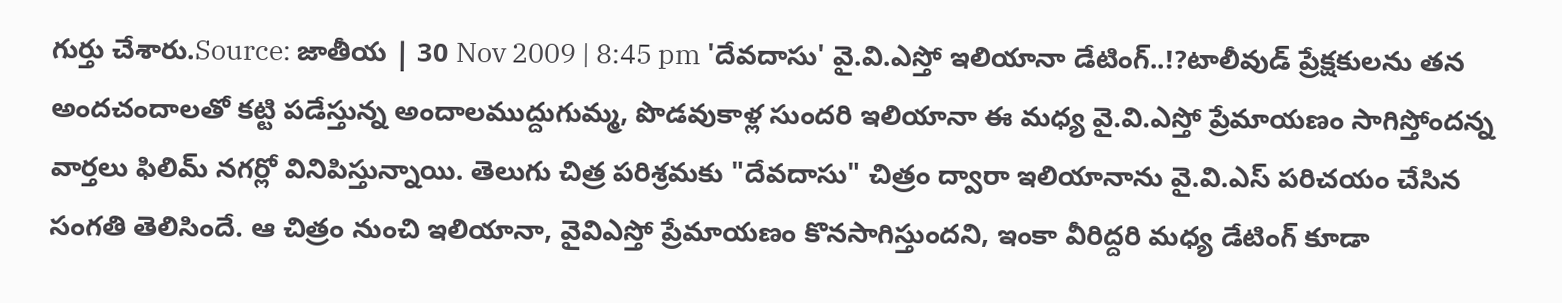గుర్తు చేశారు.Source: జాతీయ | 30 Nov 2009 | 8:45 pm 'దేవదాసు' వై.వి.ఎస్తో ఇలియానా డేటింగ్..!?టాలీవుడ్ ప్రేక్షకులను తన అందచందాలతో కట్టి పడేస్తున్న అందాలముద్దుగుమ్మ, పొడవుకాళ్ల సుందరి ఇలియానా ఈ మధ్య వై.వి.ఎస్తో ప్రేమాయణం సాగిస్తోందన్న వార్తలు ఫిలిమ్ నగర్లో వినిపిస్తున్నాయి. తెలుగు చిత్ర పరిశ్రమకు "దేవదాసు" చిత్రం ద్వారా ఇలియానాను వై.వి.ఎస్ పరిచయం చేసిన సంగతి తెలిసిందే. ఆ చిత్రం నుంచి ఇలియానా, వైవిఎస్తో ప్రేమాయణం కొనసాగిస్తుందని, ఇంకా వీరిద్దరి మధ్య డేటింగ్ కూడా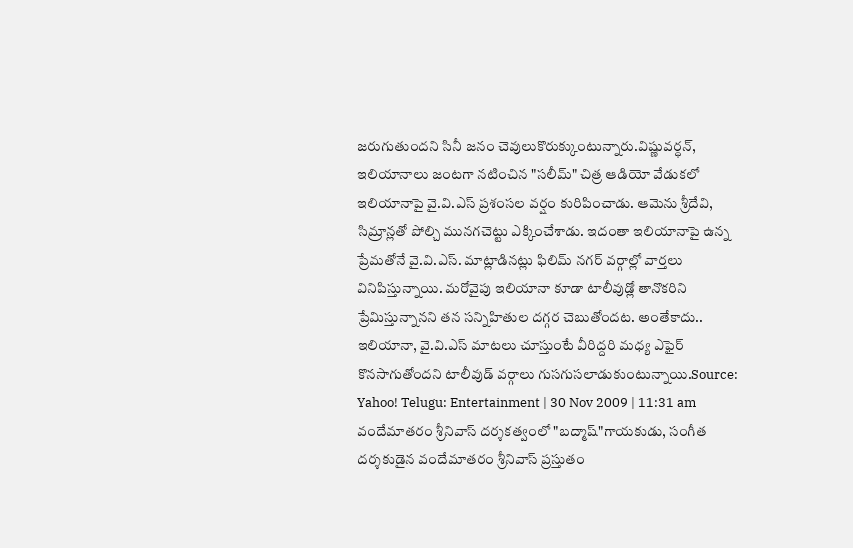జరుగుతుందని సినీ జనం చెవులుకొరుక్కుంటున్నారు.విష్ణువర్ధన్, ఇలియానాలు జంటగా నటించిన "సలీమ్" చిత్ర ఆడియో వేడుకలో ఇలియానాపై వై.వి.ఎస్ ప్రశంసల వర్షం కురిపించాడు. ఆమెను శ్రీదేవి, సిమ్రాన్లతో పోల్చి మునగచెట్టు ఎక్కించేశాడు. ఇదంతా ఇలియానాపై ఉన్న ప్రేమతోనే వై.వి.ఎస్. మాట్లాడినట్లు ఫిలిమ్ నగర్ వర్గాల్లో వార్తలు వినిపిస్తున్నాయి. మరోవైపు ఇలియానా కూడా టాలీవుడ్లో తానొకరిని ప్రేమిస్తున్నానని తన సన్నిహితుల దగ్గర చెబుతోందట. అంతేకాదు.. ఇలియానా, వై.వి.ఎస్ మాటలు చూస్తుంటే వీరిద్దరి మధ్య ఎఫైర్ కొనసాగుతోందని టాలీవుడ్ వర్గాలు గుసగుసలాడుకుంటున్నాయి.Source: Yahoo! Telugu: Entertainment | 30 Nov 2009 | 11:31 am వందేమాతరం శ్రీనివాస్ దర్శకత్వంలో "బద్మాష్"గాయకుడు, సంగీత దర్శకుడైన వందేమాతరం శ్రీనివాస్ ప్రస్తుతం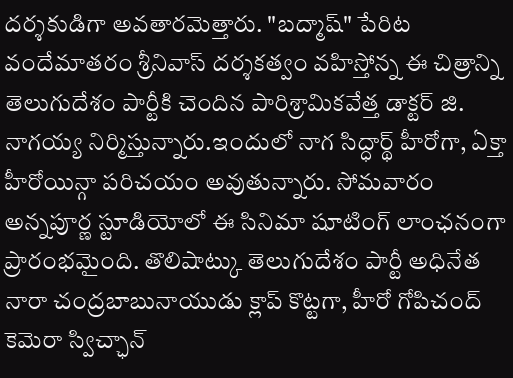దర్శకుడిగా అవతారమెత్తారు. "బద్మాష్" పేరిట వందేమాతరం శ్రీనివాస్ దర్శకత్వం వహిస్తోన్న ఈ చిత్రాన్ని తెలుగుదేశం పార్టీకి చెందిన పారిశ్రామికవేత్త డాక్టర్ జి. నాగయ్య నిర్మిస్తున్నారు.ఇందులో నాగ సిద్ధార్థ్ హీరోగా, ఏక్తా హీరోయిన్గా పరిచయం అవుతున్నారు. సోమవారం అన్నపూర్ణ స్టూడియోలో ఈ సినిమా షూటింగ్ లాంఛనంగా ప్రారంభమైంది. తొలిషాట్కు తెలుగుదేశం పార్టీ అధినేత నారా చంద్రబాబునాయుడు క్లాప్ కొట్టగా, హీరో గోపిచంద్ కెమెరా స్విచ్ఛాన్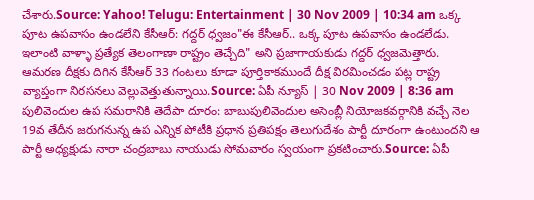చేశారు.Source: Yahoo! Telugu: Entertainment | 30 Nov 2009 | 10:34 am ఒక్క పూట ఉపవాసం ఉండలేని కేసీఆర్: గద్దర్ ధ్వజం"ఈ కేసీఆర్.. ఒక్క పూట ఉపవాసం ఉండలేడు. ఇలాంటి వాళ్ళా ప్రత్యేక తెలంగాణా రాష్ట్రం తెచ్చేది" అని ప్రజాగాయకుడు గద్దర్ ధ్వజమెత్తారు. ఆమరణ దీక్షకు దిగిన కేసీఆర్ 33 గంటలు కూడా పూర్తికాకముందే దీక్ష విరమించడం పట్ల రాష్ట్ర వ్యాప్తంగా నిరసనలు వెల్లువెత్తుతున్నాయి.Source: ఏపీ న్యూస్ | 30 Nov 2009 | 8:36 am పులివెందుల ఉప సమరానికి తెదేపా దూరం: బాబుపులివెందుల అసెంబ్లీ నియోజకవర్గానికి వచ్చే నెల 19వ తేదీన జరుగనున్న ఉప ఎన్నిక పోటీకి ప్రధాన ప్రతిపక్షం తెలుగుదేశం పార్టీ దూరంగా ఉంటుందని ఆ పార్టీ అధ్యక్షుడు నారా చంద్రబాబు నాయుడు సోమవారం స్వయంగా ప్రకటించారు.Source: ఏపీ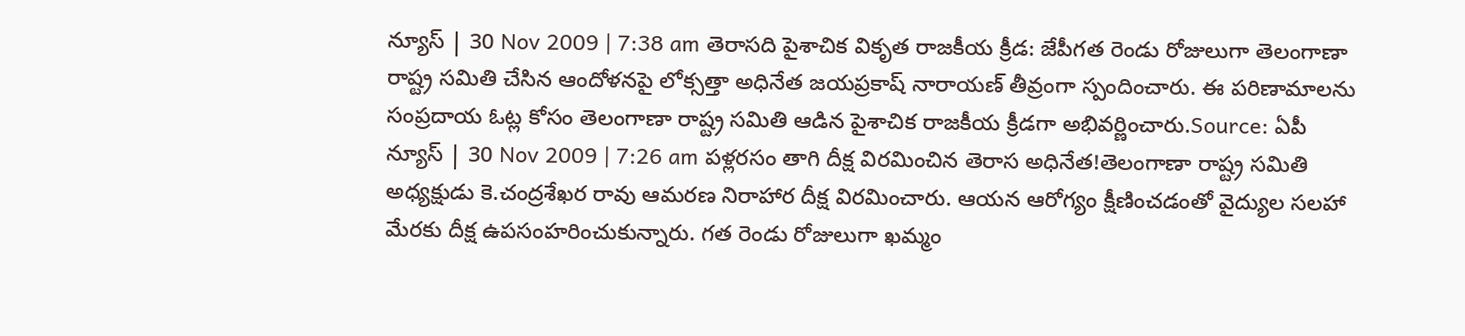న్యూస్ | 30 Nov 2009 | 7:38 am తెరాసది పైశాచిక వికృత రాజకీయ క్రీడ: జేపీగత రెండు రోజులుగా తెలంగాణా రాష్ట్ర సమితి చేసిన ఆందోళనపై లోక్సత్తా అధినేత జయప్రకాష్ నారాయణ్ తీవ్రంగా స్పందించారు. ఈ పరిణామాలను సంప్రదాయ ఓట్ల కోసం తెలంగాణా రాష్ట్ర సమితి ఆడిన పైశాచిక రాజకీయ క్రీడగా అభివర్ణించారు.Source: ఏపీ న్యూస్ | 30 Nov 2009 | 7:26 am పళ్లరసం తాగి దీక్ష విరమించిన తెరాస అధినేత!తెలంగాణా రాష్ట్ర సమితి అధ్యక్షుడు కె.చంద్రశేఖర రావు ఆమరణ నిరాహార దీక్ష విరమించారు. ఆయన ఆరోగ్యం క్షీణించడంతో వైద్యుల సలహా మేరకు దీక్ష ఉపసంహరించుకున్నారు. గత రెండు రోజులుగా ఖమ్మం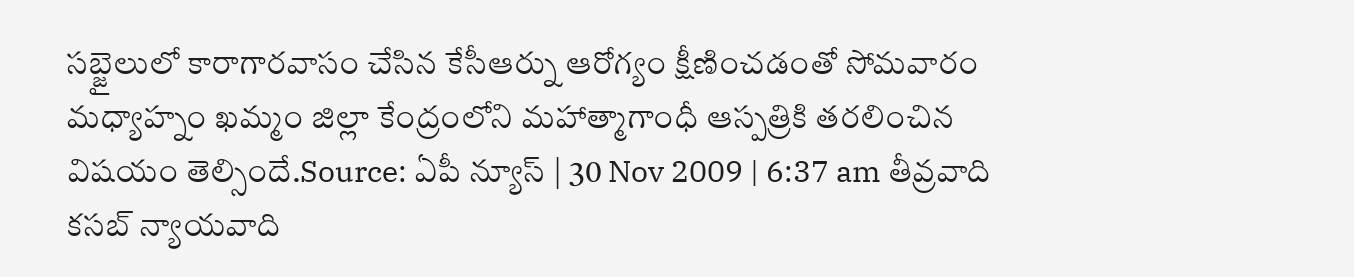సబ్జైలులో కారాగారవాసం చేసిన కేసీఆర్ను ఆరోగ్యం క్షీణించడంతో సోమవారం మధ్యాహ్నం ఖమ్మం జిల్లా కేంద్రంలోని మహాత్మాగాంధీ ఆస్పత్రికి తరలించిన విషయం తెల్సిందే.Source: ఏపీ న్యూస్ | 30 Nov 2009 | 6:37 am తీవ్రవాది కసబ్ న్యాయవాది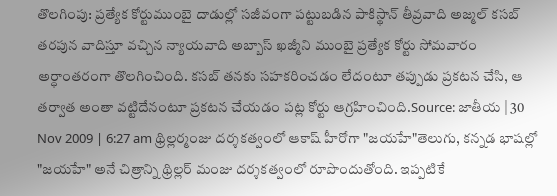తొలగింపు: ప్రత్యేక కోర్టుముంబై దాడుల్లో సజీవంగా పట్టుబడిన పాకిస్థాన్ తీవ్రవాది అజ్మల్ కసబ్ తరపున వాదిస్తూ వచ్చిన న్యాయవాది అబ్బాస్ ఖజ్మీని ముంబై ప్రత్యేక కోర్టు సోమవారం అర్ధాంతరంగా తొలగించింది. కసబ్ తనకు సహకరించడం లేదంటూ తప్పుడు ప్రకటన చేసి, ఆ తర్వాత అంతా వట్టిదేనంటూ ప్రకటన చేయడం పట్ల కోర్టు ఆగ్రహించింది.Source: జాతీయ | 30 Nov 2009 | 6:27 am థ్రిల్లర్మంజు దర్శకత్వంలో ఆకాష్ హీరోగా "జయహే"తెలుగు, కన్నడ భాషల్లో "జయహే" అనే చిత్రాన్ని థ్రిల్లర్ మంజు దర్శకత్వంలో రూపొందుతోంది. ఇప్పటికే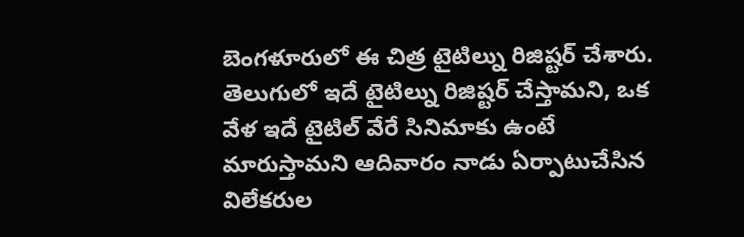బెంగళూరులో ఈ చిత్ర టైటిల్ను రిజిష్టర్ చేశారు. తెలుగులో ఇదే టైటిల్ను రిజిష్టర్ చేస్తామని, ఒక వేళ ఇదే టైటిల్ వేరే సినిమాకు ఉంటే మారుస్తామని ఆదివారం నాడు ఏర్పాటుచేసిన విలేకరుల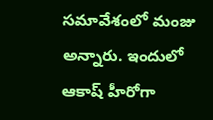సమావేశంలో మంజు అన్నారు. ఇందులో ఆకాష్ హీరోగా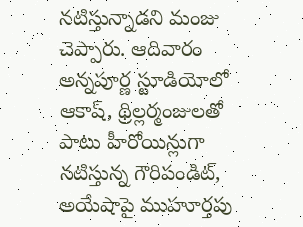నటిస్తున్నాడని మంజు చెప్పారు. ఆదివారం అన్నపూర్ణ స్టూడియోలో ఆకాష్, థ్రిల్లర్మంజులతో పాటు హీరోయిన్లుగా నటిస్తున్న గౌరిపండిట్, అయేషాపై ముహూర్తపు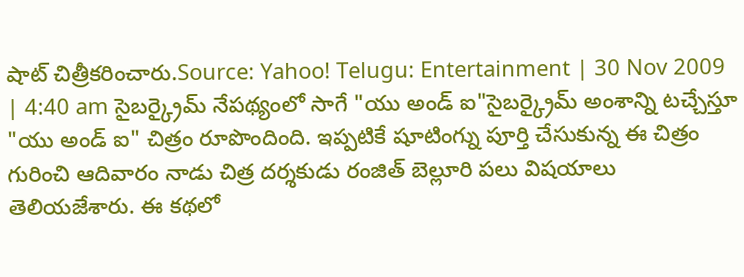షాట్ చిత్రీకరించారు.Source: Yahoo! Telugu: Entertainment | 30 Nov 2009 | 4:40 am సైబర్క్రైమ్ నేపథ్యంలో సాగే "యు అండ్ ఐ"సైబర్క్రైమ్ అంశాన్ని టచ్చేస్తూ "యు అండ్ ఐ" చిత్రం రూపొందింది. ఇప్పటికే షూటింగ్ను పూర్తి చేసుకున్న ఈ చిత్రం గురించి ఆదివారం నాడు చిత్ర దర్శకుడు రంజిత్ బెల్లూరి పలు విషయాలు తెలియజేశారు. ఈ కథలో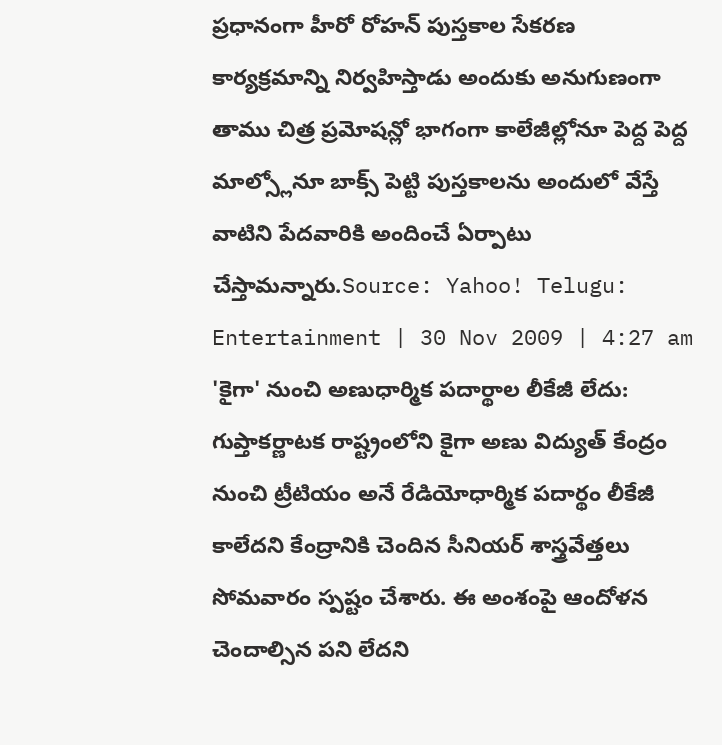ప్రధానంగా హీరో రోహన్ పుస్తకాల సేకరణ కార్యక్రమాన్ని నిర్వహిస్తాడు అందుకు అనుగుణంగా తాము చిత్ర ప్రమోషన్లో భాగంగా కాలేజీల్లోనూ పెద్ద పెద్ద మాల్స్లోనూ బాక్స్ పెట్టి పుస్తకాలను అందులో వేస్తే వాటిని పేదవారికి అందించే ఏర్పాటు చేస్తామన్నారు.Source: Yahoo! Telugu: Entertainment | 30 Nov 2009 | 4:27 am 'కైగా' నుంచి అణుధార్మిక పదార్థాల లీకేజీ లేదు: గుప్తాకర్ణాటక రాష్ట్రంలోని కైగా అణు విద్యుత్ కేంద్రం నుంచి ట్రీటియం అనే రేడియోధార్మిక పదార్థం లీకేజీ కాలేదని కేంద్రానికి చెందిన సీనియర్ శాస్త్రవేత్తలు సోమవారం స్పష్టం చేశారు. ఈ అంశంపై ఆందోళన చెందాల్సిన పని లేదని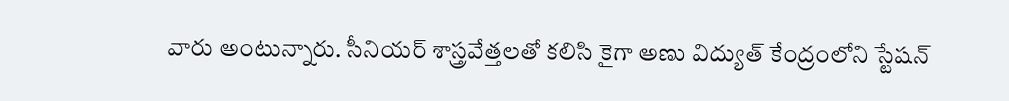వారు అంటున్నారు. సీనియర్ శాస్త్రవేత్తలతో కలిసి కైగా అణు విద్యుత్ కేంద్రంలోని స్టేషన్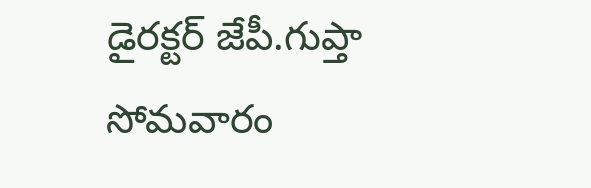డైరక్టర్ జేపీ.గుప్తా సోమవారం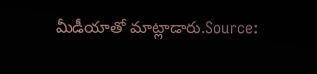మీడీయాతో మాట్లాడారు.Source: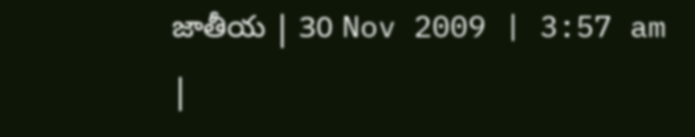జాతీయ | 30 Nov 2009 | 3:57 am
|